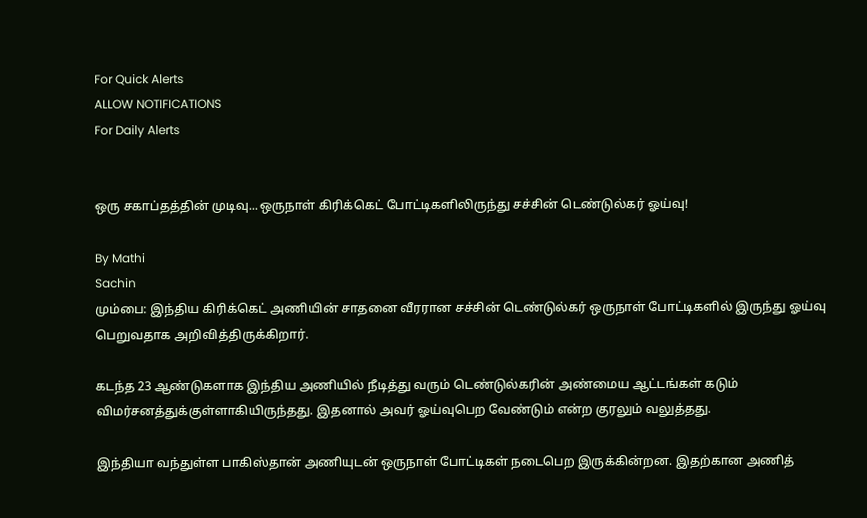For Quick Alerts
ALLOW NOTIFICATIONS
For Daily Alerts


ஒரு சகாப்தத்தின் முடிவு...ஒருநாள் கிரிக்கெட் போட்டிகளிலிருந்து சச்சின் டெண்டுல்கர் ஓய்வு!

By Mathi
Sachin
மும்பை: இந்திய கிரிக்கெட் அணியின் சாதனை வீரரான சச்சின் டெண்டுல்கர் ஒருநாள் போட்டிகளில் இருந்து ஓய்வு பெறுவதாக அறிவித்திருக்கிறார்.

கடந்த 23 ஆண்டுகளாக இந்திய அணியில் நீடித்து வரும் டெண்டுல்கரின் அண்மைய ஆட்டங்கள் கடும் விமர்சனத்துக்குள்ளாகியிருந்தது. இதனால் அவர் ஓய்வுபெற வேண்டும் என்ற குரலும் வலுத்தது.

இந்தியா வந்துள்ள பாகிஸ்தான் அணியுடன் ஒருநாள் போட்டிகள் நடைபெற இருக்கின்றன. இதற்கான அணித்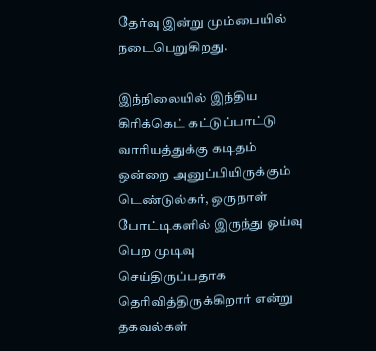தேர்வு இன்று மும்பையில் நடைபெறுகிறது.

இந்நிலையில் இந்திய கிரிக்கெட் கட்டுப்பாட்டு வாரியத்துக்கு கடிதம் ஒன்றை அனுப்பியிருக்கும் டெண்டுல்கர், ஒருநாள் போட்டிகளில் இருந்து ஓய்வு பெற முடிவு செய்திருப்பதாக தெரிவித்திருக்கிறார் என்று தகவல்கள்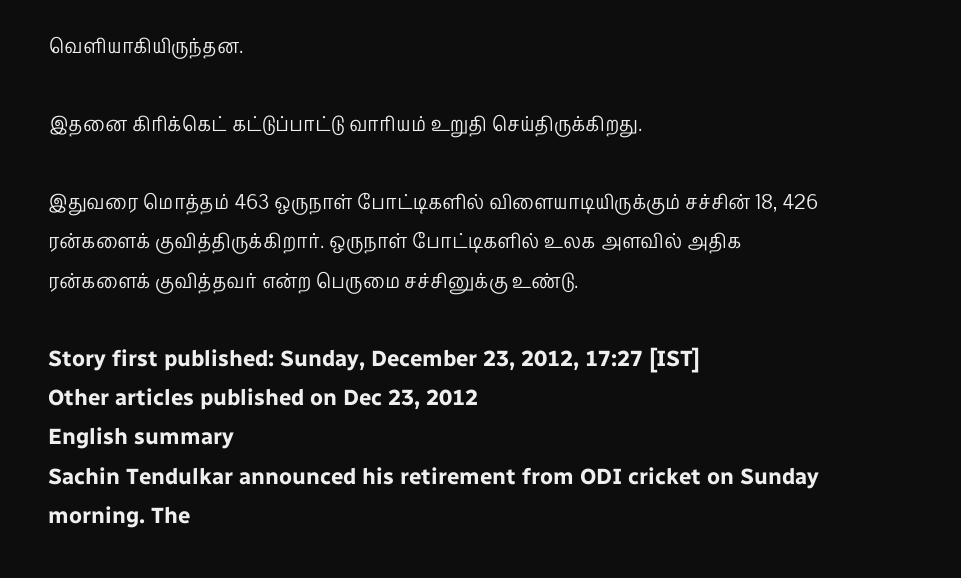வெளியாகியிருந்தன.

இதனை கிரிக்கெட் கட்டுப்பாட்டு வாரியம் உறுதி செய்திருக்கிறது.

இதுவரை மொத்தம் 463 ஒருநாள் போட்டிகளில் விளையாடியிருக்கும் சச்சின் 18, 426 ரன்களைக் குவித்திருக்கிறார். ஒருநாள் போட்டிகளில் உலக அளவில் அதிக ரன்களைக் குவித்தவர் என்ற பெருமை சச்சினுக்கு உண்டு.

Story first published: Sunday, December 23, 2012, 17:27 [IST]
Other articles published on Dec 23, 2012
English summary
Sachin Tendulkar announced his retirement from ODI cricket on Sunday morning. The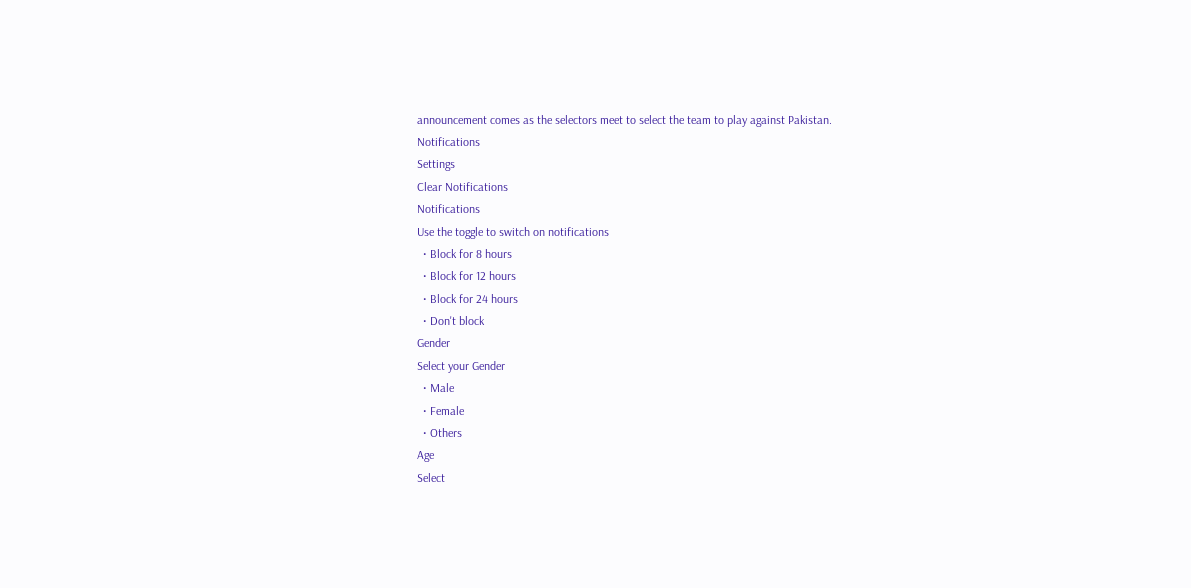announcement comes as the selectors meet to select the team to play against Pakistan.
Notifications
Settings
Clear Notifications
Notifications
Use the toggle to switch on notifications
  • Block for 8 hours
  • Block for 12 hours
  • Block for 24 hours
  • Don't block
Gender
Select your Gender
  • Male
  • Female
  • Others
Age
Select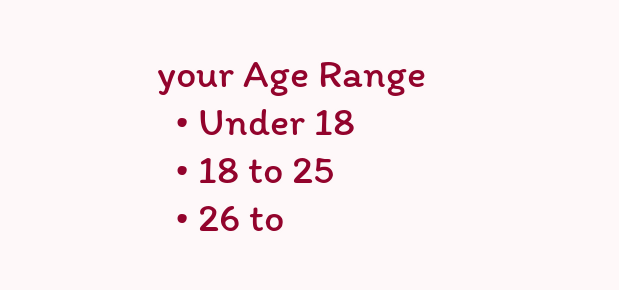your Age Range
  • Under 18
  • 18 to 25
  • 26 to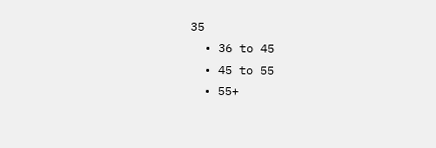35
  • 36 to 45
  • 45 to 55
  • 55+